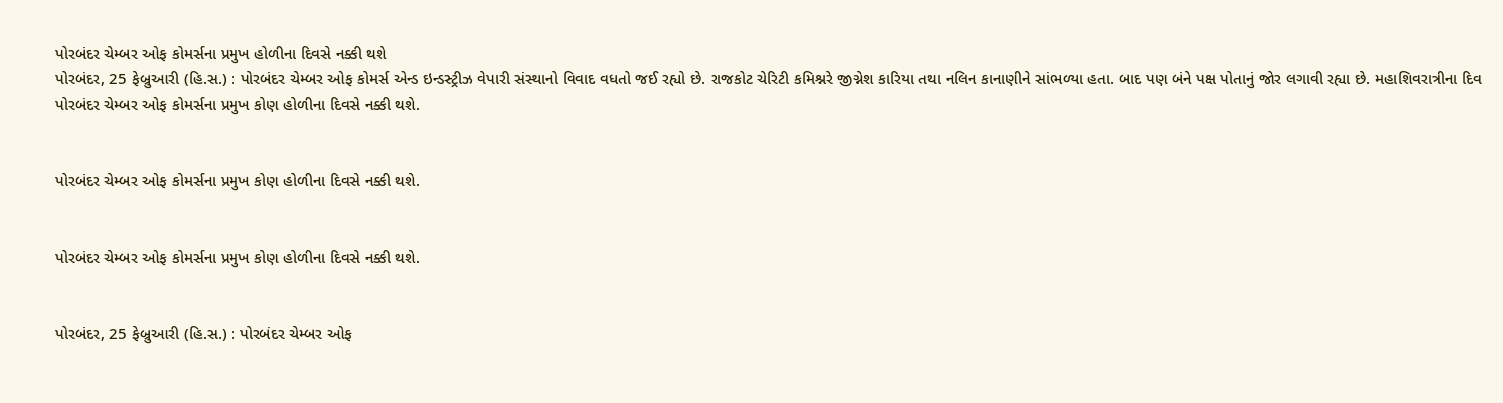પોરબંદર ચેમ્બર ઓફ કોમર્સના પ્રમુખ હોળીના દિવસે નક્કી થશે
પોરબંદર, 25 ફેબ્રુઆરી (હિ.સ.) : પોરબંદર ચેમ્બર ઓફ કોમર્સ એન્ડ ઇન્ડસ્ટ્રીઝ વેપારી સંસ્થાનો વિવાદ વધતો જઈ રહ્યો છે. રાજકોટ ચેરિટી કમિશ્નરે જીગ્નેશ કારિયા તથા નલિન કાનાણીને સાંભળ્યા હતા. બાદ પણ બંને પક્ષ પોતાનું જોર લગાવી રહ્યા છે. મહાશિવરાત્રીના દિવ
પોરબંદર ચેમ્બર ઓફ કોમર્સના પ્રમુખ કોણ હોળીના દિવસે નક્કી થશે.


પોરબંદર ચેમ્બર ઓફ કોમર્સના પ્રમુખ કોણ હોળીના દિવસે નક્કી થશે.


પોરબંદર ચેમ્બર ઓફ કોમર્સના પ્રમુખ કોણ હોળીના દિવસે નક્કી થશે.


પોરબંદર, 25 ફેબ્રુઆરી (હિ.સ.) : પોરબંદર ચેમ્બર ઓફ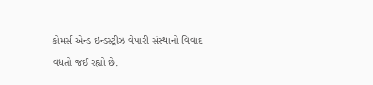કોમર્સ એન્ડ ઇન્ડસ્ટ્રીઝ વેપારી સંસ્થાનો વિવાદ વધતો જઈ રહ્યો છે.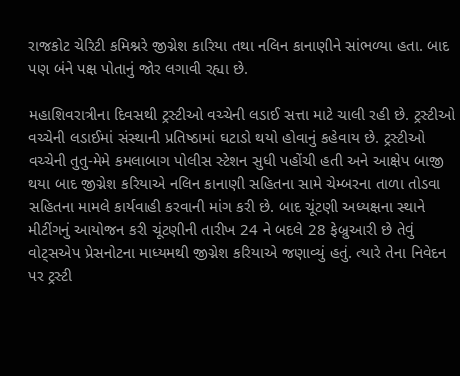રાજકોટ ચેરિટી કમિશ્નરે જીગ્નેશ કારિયા તથા નલિન કાનાણીને સાંભળ્યા હતા. બાદ પણ બંને પક્ષ પોતાનું જોર લગાવી રહ્યા છે.

મહાશિવરાત્રીના દિવસથી ટ્રસ્ટીઓ વચ્ચેની લડાઈ સત્તા માટે ચાલી રહી છે. ટ્રસ્ટીઓ વચ્ચેની લડાઈમાં સંસ્થાની પ્રતિષ્ઠામાં ઘટાડો થયો હોવાનું કહેવાય છે. ટ્રસ્ટીઓ વચ્ચેની તુતુ-મેમે કમલાબાગ પોલીસ સ્ટેશન સુધી પહોંચી હતી અને આક્ષેપ બાજી થયા બાદ જીગ્નેશ કરિયાએ નલિન કાનાણી સહિતના સામે ચેમ્બરના તાળા તોડવા સહિતના મામલે કાર્યવાહી કરવાની માંગ કરી છે. બાદ ચૂંટણી અધ્યક્ષના સ્થાને મીટીંગનું આયોજન કરી ચૂંટણીની તારીખ 24 ને બદલે 28 ફેબ્રુઆરી છે તેવું વોટ્સએપ પ્રેસનોટના માધ્યમથી જીગ્નેશ કરિયાએ જણાવ્યું હતું. ત્યારે તેના નિવેદન પર ટ્રસ્ટી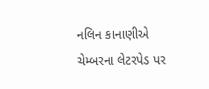નલિન કાનાણીએ ચેમ્બરના લેટરપેડ પર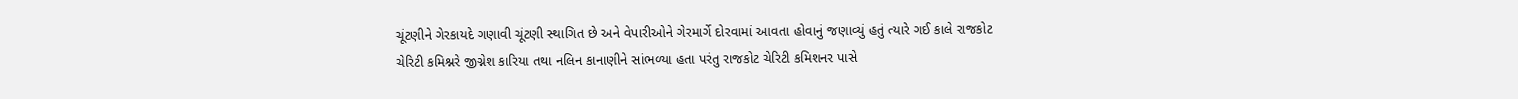ચૂંટણીને ગેરકાયદે ગણાવી ચૂંટણી સ્થાગિત છે અને વેપારીઓને ગેરમાર્ગે દોરવામાં આવતા હોવાનું જણાવ્યું હતું ત્યારે ગઈ કાલે રાજકોટ ચેરિટી કમિશ્નરે જીગ્નેશ કારિયા તથા નલિન કાનાણીને સાંભળ્યા હતા પરંતુ રાજકોટ ચેરિટી કમિશનર પાસે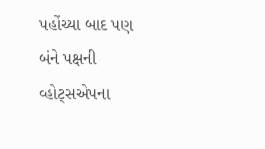પહોંચ્યા બાદ પણ બંને પક્ષની વ્હોટ્સએપના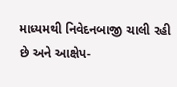માધ્યમથી નિવેદનબાજી ચાલી રહી છે અને આક્ષેપ-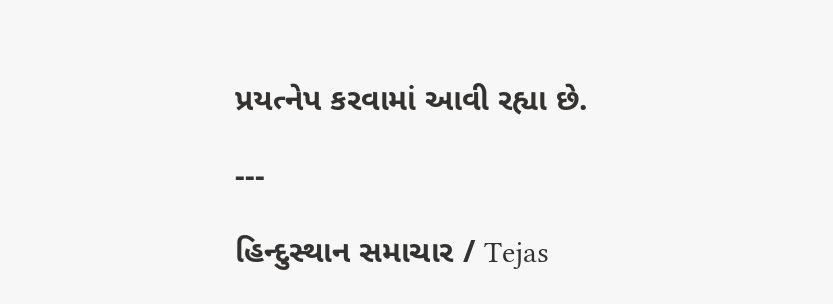પ્રયત્નેપ કરવામાં આવી રહ્યા છે.

---

હિન્દુસ્થાન સમાચાર / Tejas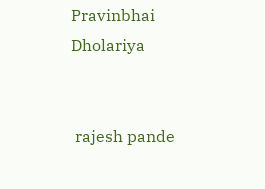Pravinbhai Dholariya


 rajesh pande